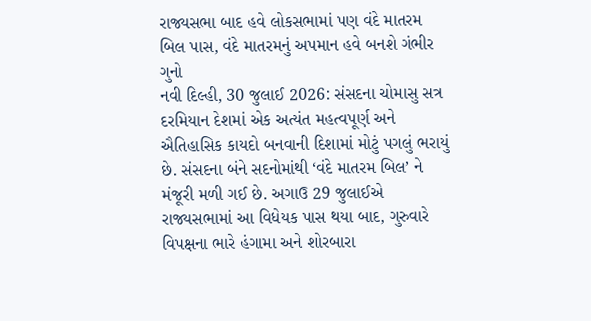રાજ્યસભા બાદ હવે લોકસભામાં પણ વંદે માતરમ બિલ પાસ, વંદે માતરમનું અપમાન હવે બનશે ગંભીર ગુનો
નવી દિલ્હી, 30 જુલાઈ 2026: સંસદના ચોમાસુ સત્ર દરમિયાન દેશમાં એક અત્યંત મહત્વપૂર્ણ અને ઐતિહાસિક કાયદો બનવાની દિશામાં મોટું પગલું ભરાયું છે. સંસદના બંને સદનોમાંથી ‘વંદે માતરમ બિલ’ ને મંજૂરી મળી ગઈ છે. અગાઉ 29 જુલાઈએ રાજ્યસભામાં આ વિધેયક પાસ થયા બાદ, ગુરુવારે વિપક્ષના ભારે હંગામા અને શોરબારા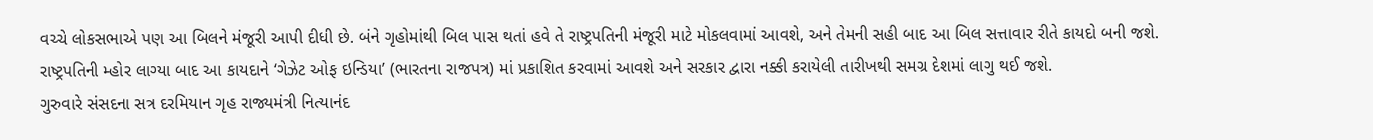વચ્ચે લોકસભાએ પણ આ બિલને મંજૂરી આપી દીધી છે. બંને ગૃહોમાંથી બિલ પાસ થતાં હવે તે રાષ્ટ્રપતિની મંજૂરી માટે મોકલવામાં આવશે, અને તેમની સહી બાદ આ બિલ સત્તાવાર રીતે કાયદો બની જશે. રાષ્ટ્રપતિની મ્હોર લાગ્યા બાદ આ કાયદાને ‘ગેઝેટ ઓફ ઇન્ડિયા’ (ભારતના રાજપત્ર) માં પ્રકાશિત કરવામાં આવશે અને સરકાર દ્વારા નક્કી કરાયેલી તારીખથી સમગ્ર દેશમાં લાગુ થઈ જશે.
ગુરુવારે સંસદના સત્ર દરમિયાન ગૃહ રાજ્યમંત્રી નિત્યાનંદ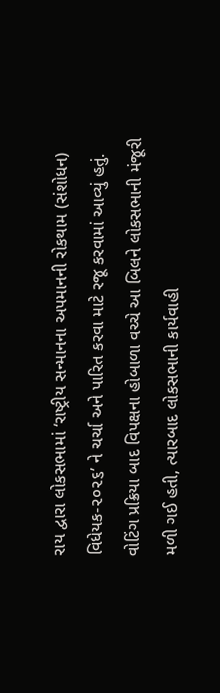રાય દ્વારા લોકસભામાં ‘રાષ્ટ્રીય સન્માનના અપમાનની રોકથામ (સંશોધન) વિધેયક-૨૦૨૬’ ને ચર્ચા અને પારિત કરવા માટે રજૂ કરવામાં આવ્યું હતું. વોટિંગ પ્રક્રિયા બાદ વિપક્ષના હોબાળા વચ્ચે આ બિલને લોકસભાની મંજૂરી મળી ગઈ હતી, ત્યારબાદ લોકસભાની કાર્યવાહી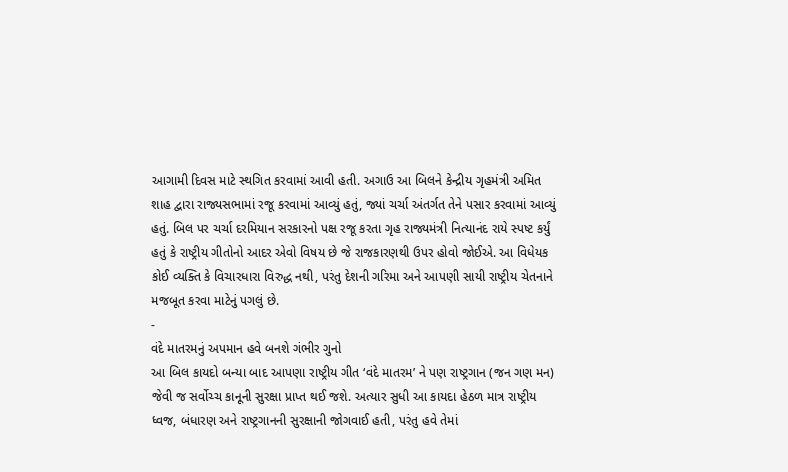આગામી દિવસ માટે સ્થગિત કરવામાં આવી હતી. અગાઉ આ બિલને કેન્દ્રીય ગૃહમંત્રી અમિત શાહ દ્વારા રાજ્યસભામાં રજૂ કરવામાં આવ્યું હતું, જ્યાં ચર્ચા અંતર્ગત તેને પસાર કરવામાં આવ્યું હતું. બિલ પર ચર્ચા દરમિયાન સરકારનો પક્ષ રજૂ કરતા ગૃહ રાજ્યમંત્રી નિત્યાનંદ રાયે સ્પષ્ટ કર્યું હતું કે રાષ્ટ્રીય ગીતોનો આદર એવો વિષય છે જે રાજકારણથી ઉપર હોવો જોઈએ. આ વિધેયક કોઈ વ્યક્તિ કે વિચારધારા વિરુદ્ધ નથી, પરંતુ દેશની ગરિમા અને આપણી સાયી રાષ્ટ્રીય ચેતનાને મજબૂત કરવા માટેનું પગલું છે.
-
વંદે માતરમનું અપમાન હવે બનશે ગંભીર ગુનો
આ બિલ કાયદો બન્યા બાદ આપણા રાષ્ટ્રીય ગીત ‘વંદે માતરમ’ ને પણ રાષ્ટ્રગાન (જન ગણ મન) જેવી જ સર્વોચ્ચ કાનૂની સુરક્ષા પ્રાપ્ત થઈ જશે. અત્યાર સુધી આ કાયદા હેઠળ માત્ર રાષ્ટ્રીય ધ્વજ, બંધારણ અને રાષ્ટ્રગાનની સુરક્ષાની જોગવાઈ હતી, પરંતુ હવે તેમાં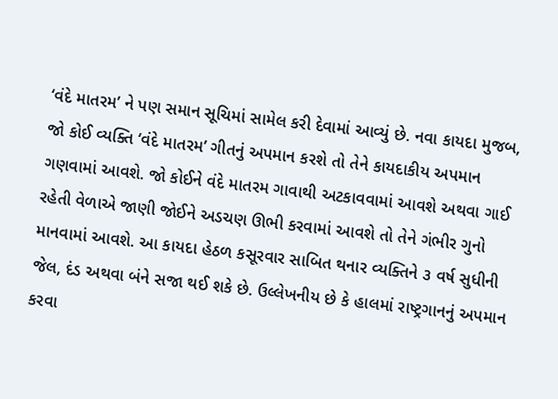‘વંદે માતરમ’ ને પણ સમાન સૂચિમાં સામેલ કરી દેવામાં આવ્યું છે. નવા કાયદા મુજબ, જો કોઈ વ્યક્તિ ‘વંદે માતરમ’ ગીતનું અપમાન કરશે તો તેને કાયદાકીય અપમાન ગણવામાં આવશે. જો કોઈને વંદે માતરમ ગાવાથી અટકાવવામાં આવશે અથવા ગાઈ રહેતી વેળાએ જાણી જોઈને અડચણ ઊભી કરવામાં આવશે તો તેને ગંભીર ગુનો માનવામાં આવશે. આ કાયદા હેઠળ કસૂરવાર સાબિત થનાર વ્યક્તિને ૩ વર્ષ સુધીની જેલ, દંડ અથવા બંને સજા થઈ શકે છે. ઉલ્લેખનીય છે કે હાલમાં રાષ્ટ્રગાનનું અપમાન કરવા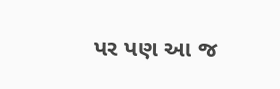પર પણ આ જ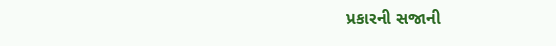પ્રકારની સજાની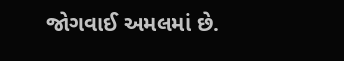જોગવાઈ અમલમાં છે.